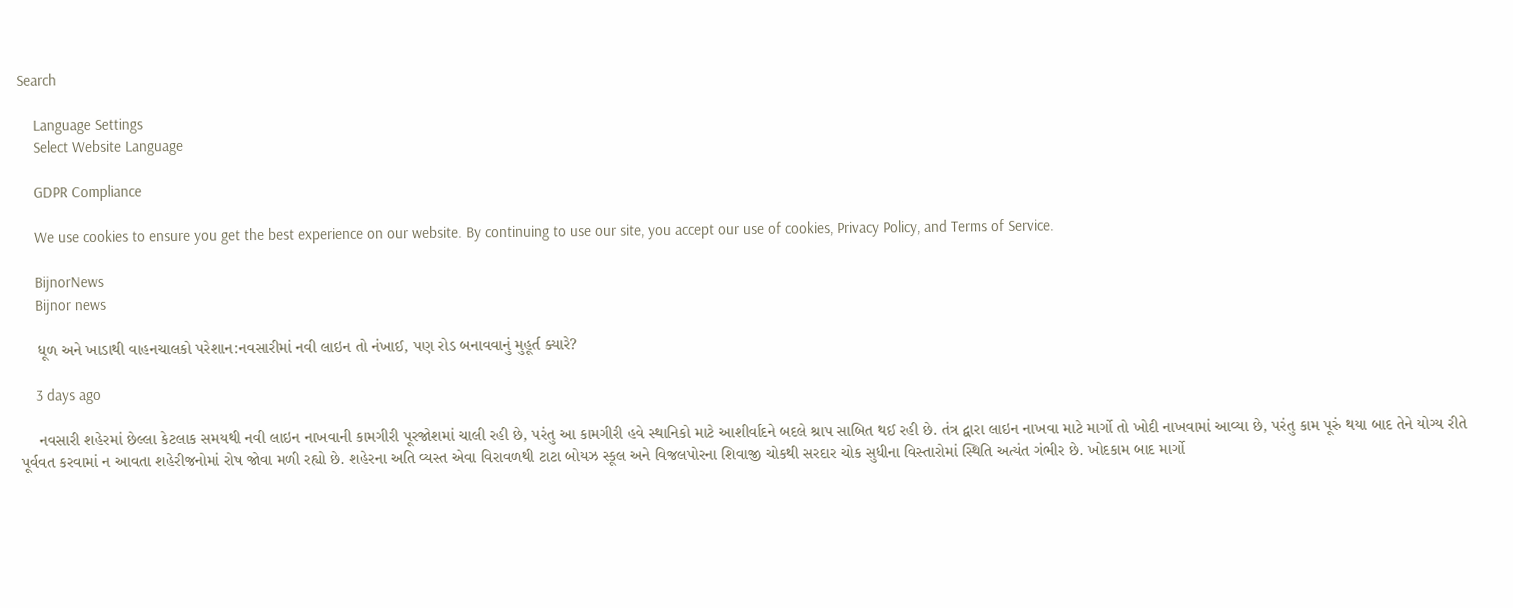Search

    Language Settings
    Select Website Language

    GDPR Compliance

    We use cookies to ensure you get the best experience on our website. By continuing to use our site, you accept our use of cookies, Privacy Policy, and Terms of Service.

    BijnorNews
    Bijnor news

    ધૂળ અને ખાડાથી વાહનચાલકો પરેશાન:નવસારીમાં નવી લાઇન તો નંખાઈ, પણ રોડ બનાવવાનું મુહૂર્ત ક્યારે?

    3 days ago

    નવસારી શહેરમાં છેલ્લા કેટલાક સમયથી નવી લાઇન નાખવાની કામગીરી પૂરજોશમાં ચાલી રહી છે, પરંતુ આ કામગીરી હવે સ્થાનિકો માટે આશીર્વાદને બદલે શ્રાપ સાબિત થઈ રહી છે. તંત્ર દ્વારા લાઇન નાખવા માટે માર્ગો તો ખોદી નાખવામાં આવ્યા છે, પરંતુ કામ પૂરું થયા બાદ તેને યોગ્ય રીતે પૂર્વવત કરવામાં ન આવતા શહેરીજનોમાં રોષ જોવા મળી રહ્યો છે. શહેરના અતિ વ્યસ્ત એવા વિરાવળથી ટાટા બોયઝ સ્કૂલ અને વિજલપોરના શિવાજી ચોકથી સરદાર ચોક સુધીના વિસ્તારોમાં સ્થિતિ અત્યંત ગંભીર છે. ખોદકામ બાદ માર્ગો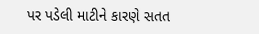પર પડેલી માટીને કારણે સતત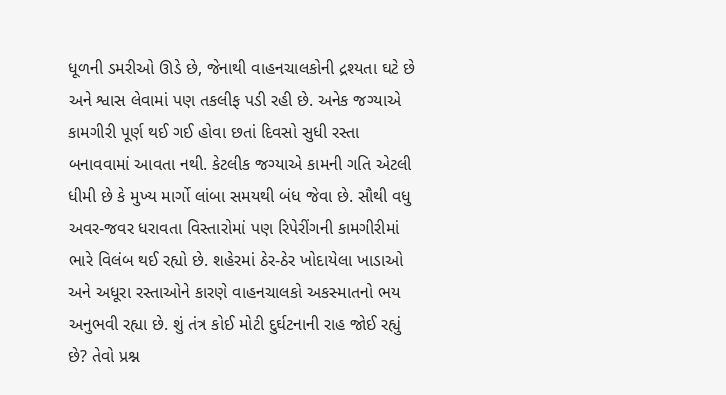ધૂળની ડમરીઓ ઊડે છે, જેનાથી વાહનચાલકોની દ્રશ્યતા ઘટે છે અને શ્વાસ લેવામાં પણ તકલીફ પડી રહી છે. અનેક જગ્યાએ કામગીરી પૂર્ણ થઈ ગઈ હોવા છતાં દિવસો સુધી રસ્તા બનાવવામાં આવતા નથી. કેટલીક જગ્યાએ કામની ગતિ એટલી ધીમી છે કે મુખ્ય માર્ગો લાંબા સમયથી બંધ જેવા છે. સૌથી વધુ અવર-જવર ધરાવતા વિસ્તારોમાં પણ રિપેરીંગની કામગીરીમાં ભારે વિલંબ થઈ રહ્યો છે. શહેરમાં ઠેર-ઠેર ખોદાયેલા ખાડાઓ અને અધૂરા રસ્તાઓને કારણે વાહનચાલકો અકસ્માતનો ભય અનુભવી રહ્યા છે. શું તંત્ર કોઈ મોટી દુર્ઘટનાની રાહ જોઈ રહ્યું છે? તેવો પ્રશ્ન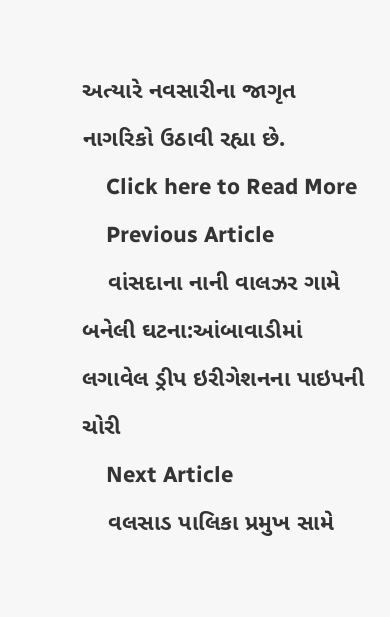અત્યારે નવસારીના જાગૃત નાગરિકો ઉઠાવી રહ્યા છે.
    Click here to Read More
    Previous Article
    વાંસદાના નાની વાલઝર ગામે બનેલી ઘટના:આંબાવાડીમાં લગાવેલ ડ્રીપ ઇરીગેશનના પાઇપની ચોરી
    Next Article
    વલસાડ પાલિકા પ્રમુખ સામે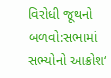વિરોધી જૂથનો બળવો:સભામાં સભ્યોનો આક્રોશ‘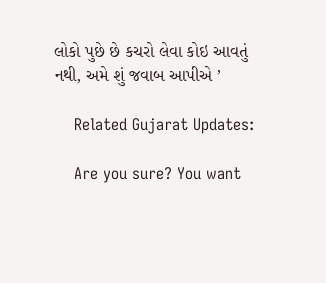લોકો પુછે છે કચરો લેવા કોઇ આવતું નથી, અમે શું જવાબ આપીએ ’

    Related Gujarat Updates:

    Are you sure? You want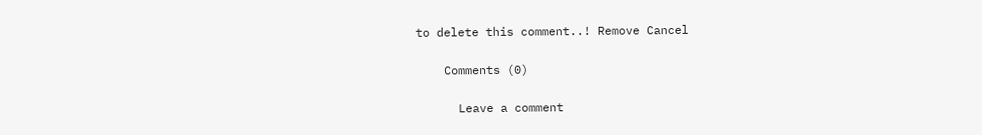to delete this comment..! Remove Cancel

    Comments (0)

      Leave a comment